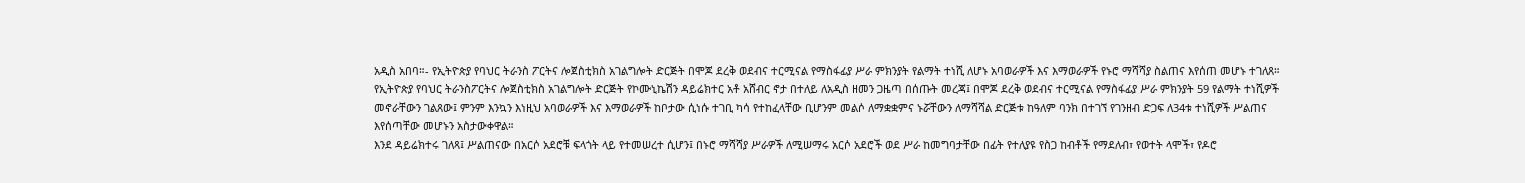አዲስ አበባ።- የኢትዮጵያ የባህር ትራንስ ፖርትና ሎጀስቲክስ አገልግሎት ድርጅት በሞጆ ደረቅ ወደብና ተርሚናል የማስፋፊያ ሥራ ምክንያት የልማት ተነሺ ለሆኑ አባወራዎች እና እማወራዎች የኑሮ ማሻሻያ ስልጠና እየሰጠ መሆኑ ተገለጸ።
የኢትዮጵያ የባህር ትራንስፖርትና ሎጀስቲክስ አገልግሎት ድርጅት የኮሙኒኬሽን ዳይሬክተር አቶ አሸብር ኖታ በተለይ ለአዲስ ዘመን ጋዜጣ በሰጡት መረጃ፤ በሞጆ ደረቅ ወደብና ተርሚናል የማስፋፊያ ሥራ ምክንያት 59 የልማት ተነሺዎች መኖራቸውን ገልጸው፤ ምንም እንኳን እነዚህ አባወራዎች እና እማወራዎች ከቦታው ሲነሱ ተገቢ ካሳ የተከፈላቸው ቢሆንም መልሶ ለማቋቋምና ኑሯቸውን ለማሻሻል ድርጅቱ ከዓለም ባንክ በተገኘ የገንዘብ ድጋፍ ለ34ቱ ተነሺዎች ሥልጠና እየሰጣቸው መሆኑን አስታውቀዋል።
እንደ ዳይሬክተሩ ገለጻ፤ ሥልጠናው በአርሶ አደሮቹ ፍላጎት ላይ የተመሠረተ ሲሆን፤ በኑሮ ማሻሻያ ሥራዎች ለሚሠማሩ አርሶ አደሮች ወደ ሥራ ከመግባታቸው በፊት የተለያዩ የስጋ ከብቶች የማደለብ፣ የወተት ላሞች፣ የዶሮ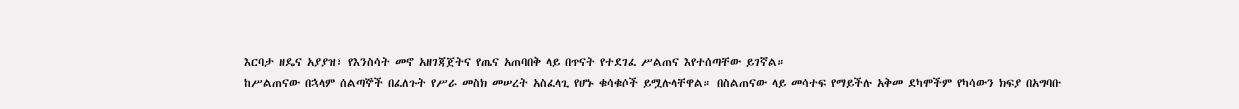እርባታ ዘዴና አያያዝ፣ የእንስሳት መኖ አዘገጃጀትና የጤና አጠባበቅ ላይ በጥናት የተደገፈ ሥልጠና እየተሰጣቸው ይገኛል።
ከሥልጠናው በኋላም ሰልጣኞች በፈለጉት የሥራ መስክ መሠረት አስፈላጊ የሆኑ ቁሳቁሶች ይሟሉላቸዋል። በስልጠናው ላይ መሳተፍ የማይችሉ አቅመ ደካሞችም የካሳውን ክፍያ በአግባቡ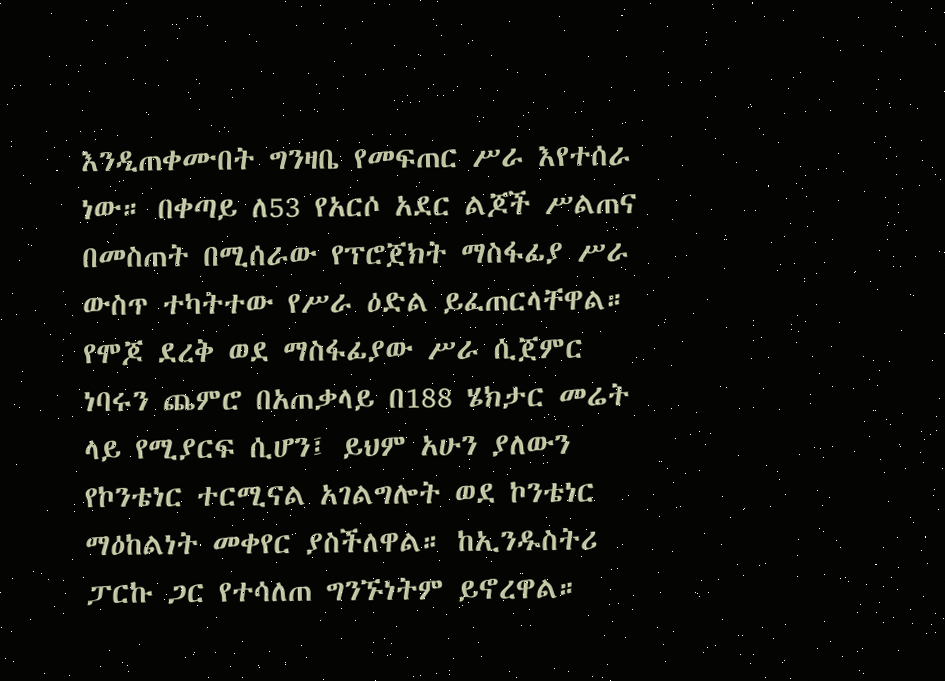እንዲጠቀሙበት ግንዛቤ የመፍጠር ሥራ እየተሰራ ነው። በቀጣይ ለ53 የአርሶ አደር ልጆች ሥልጠና በመስጠት በሚሰራው የፕሮጀክት ማስፋፊያ ሥራ ውስጥ ተካትተው የሥራ ዕድል ይፈጠርላቸዋል።
የሞጆ ደረቅ ወደ ማስፋፊያው ሥራ ሲጀምር ነባሩን ጨምሮ በአጠቃላይ በ188 ሄክታር መሬት ላይ የሚያርፍ ሲሆን፤ ይህም አሁን ያለውን የኮንቴነር ተርሚናል አገልግሎት ወደ ኮንቴነር ማዕከልነት መቀየር ያስችለዋል። ከኢንዱስትሪ ፓርኩ ጋር የተሳለጠ ግንኙነትም ይኖረዋል።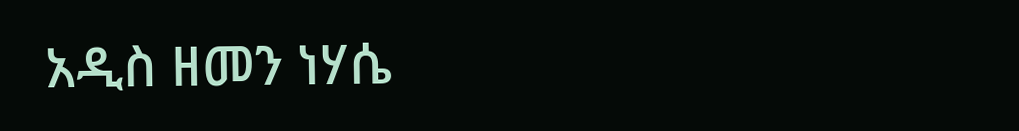አዲስ ዘመን ነሃሴ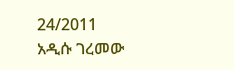24/2011
አዲሱ ገረመው